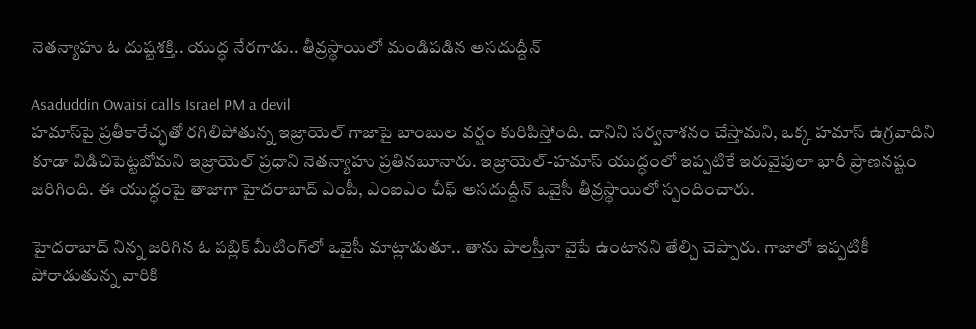నెతన్యాహు ఓ దుష్టశక్తి.. యుద్ధ నేరగాడు.. తీవ్రస్థాయిలో మండిపడిన అసదుద్దీన్

Asaduddin Owaisi calls Israel PM a devil
హమాస్‌పై ప్రతీకారేచ్ఛతో రగిలిపోతున్న ఇజ్రాయెల్ గాజాపై బాంబుల వర్షం కురిపిస్తోంది. దానిని సర్వనాశనం చేస్తామని, ఒక్క హమాస్ ఉగ్రవాదిని కూడా విడిచిపెట్టబోమని ఇజ్రాయెల్ ప్రధాని నెతన్యాహు ప్రతినబూనారు. ఇజ్రాయెల్-హమాస్ యుద్ధంలో ఇప్పటికే ఇరువైపులా భారీ ప్రాణనష్టం జరిగింది. ఈ యుద్ధంపై తాజాగా హైదరాబాద్ ఎంపీ, ఎంఐఎం చీఫ్ అసదుద్దీన్ ఒవైసీ తీవ్రస్థాయిలో స్పందించారు.

హైదరాబాద్‌ నిన్న జరిగిన ఓ పబ్లిక్ మీటింగ్‌లో ఒవైసీ మాట్లాడుతూ.. తాను పాలస్తీనా వైపే ఉంటానని తేల్చి చెప్పారు. గాజాలో ఇప్పటికీ పోరాడుతున్న వారికి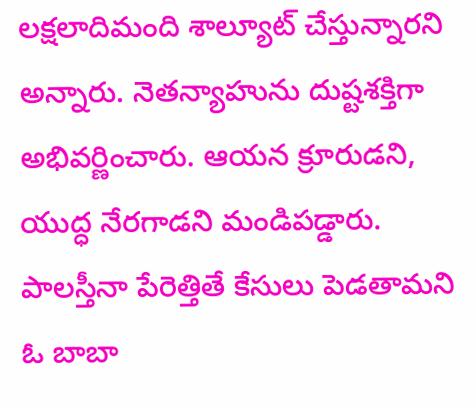లక్షలాదిమంది శాల్యూట్ చేస్తున్నారని అన్నారు. నెతన్యాహును దుష్టశక్తిగా అభివర్ణించారు. ఆయన క్రూరుడని, యుద్ధ నేరగాడని మండిపడ్డారు. పాలస్తీనా పేరెత్తితే కేసులు పెడతామని ఓ బాబా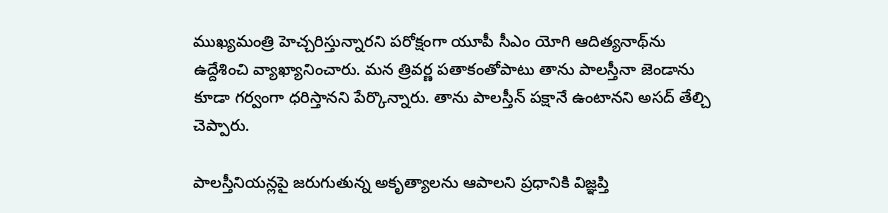ముఖ్యమంత్రి హెచ్చరిస్తున్నారని పరోక్షంగా యూపీ సీఎం యోగి ఆదిత్యనాథ్‌ను ఉద్దేశించి వ్యాఖ్యానించారు. మన త్రివర్ణ పతాకంతోపాటు తాను పాలస్తీనా జెండాను కూడా గర్వంగా ధరిస్తానని పేర్కొన్నారు. తాను పాలస్తీన్ పక్షానే ఉంటానని అసద్ తేల్చి చెప్పారు.

పాలస్తీనియన్లపై జరుగుతున్న అకృత్యాలను ఆపాలని ప్రధానికి విజ్ఞప్తి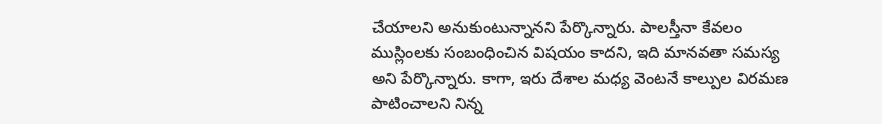చేయాలని అనుకుంటున్నానని పేర్కొన్నారు. పాలస్తీనా కేవలం ముస్లింలకు సంబంధించిన విషయం కాదని, ఇది మానవతా సమస్య అని పేర్కొన్నారు. కాగా, ఇరు దేశాల మధ్య వెంటనే కాల్పుల విరమణ పాటించాలని నిన్న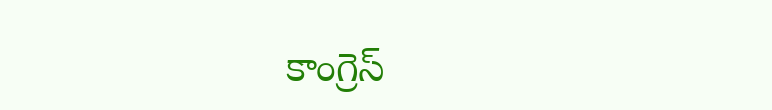కాంగ్రెస్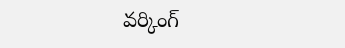వర్కింగ్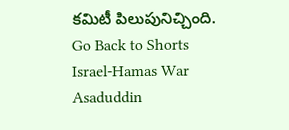కమిటీ పిలుపునిచ్చింది.
Go Back to Shorts
Israel-Hamas War
Asaduddin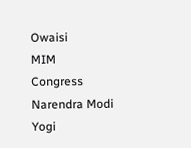Owaisi
MIM
Congress
Narendra Modi
Yogi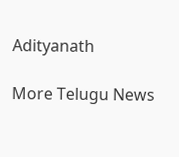Adityanath

More Telugu News